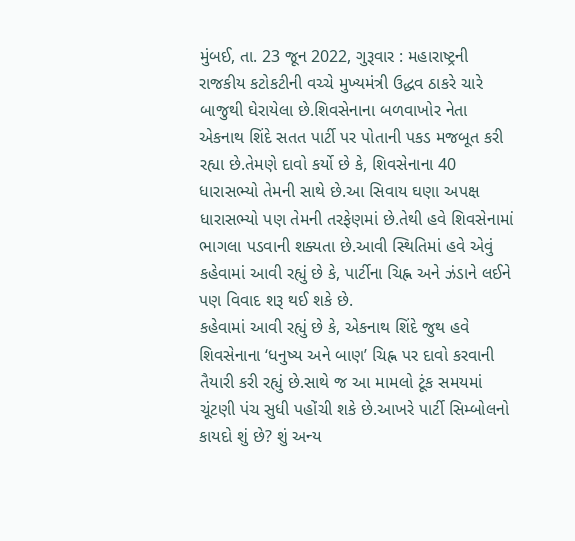મુંબઈ, તા. 23 જૂન 2022, ગુરૂવાર : મહારાષ્ટ્રની રાજકીય કટોકટીની વચ્ચે મુખ્યમંત્રી ઉદ્ધવ ઠાકરે ચારે બાજુથી ઘેરાયેલા છે.શિવસેનાના બળવાખોર નેતા એકનાથ શિંદે સતત પાર્ટી પર પોતાની પકડ મજબૂત કરી રહ્યા છે.તેમણે દાવો કર્યો છે કે, શિવસેનાના 40 ધારાસભ્યો તેમની સાથે છે.આ સિવાય ઘણા અપક્ષ ધારાસભ્યો પણ તેમની તરફેણમાં છે.તેથી હવે શિવસેનામાં ભાગલા પડવાની શક્યતા છે.આવી સ્થિતિમાં હવે એવું કહેવામાં આવી રહ્યું છે કે, પાર્ટીના ચિહ્ન અને ઝંડાને લઈને પણ વિવાદ શરૂ થઈ શકે છે.
કહેવામાં આવી રહ્યું છે કે, એકનાથ શિંદે જુથ હવે શિવસેનાના ‘ધનુષ્ય અને બાણ’ ચિહ્ન પર દાવો કરવાની તૈયારી કરી રહ્યું છે.સાથે જ આ મામલો ટૂંક સમયમાં ચૂંટણી પંચ સુધી પહોંચી શકે છે.આખરે પાર્ટી સિમ્બોલનો કાયદો શું છે? શું અન્ય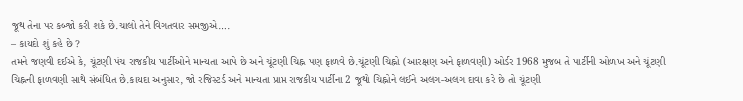જૂથ તેના પર કબ્જો કરી શકે છે.ચાલો તેને વિગતવાર સમજીએ….
– કાયદો શું કહે છે ?
તમને જણવી દઈએ કે, ચૂંટણી પંચ રાજકીય પાર્ટીઓને માન્યતા આપે છે અને ચૂંટણી ચિહ્ન પણ ફાળવે છે.ચૂંટણી ચિહ્નો (આરક્ષણ અને ફાળવણી) ઓર્ડર 1968 મુજબ તે પાર્ટીની ઓળખ અને ચૂંટણી ચિહ્નની ફાળવણી સાથે સંબંધિત છે.કાયદા અનુસાર, જો રજિસ્ટર્ડ અને માન્યતા પ્રાપ્ત રાજકીય પાર્ટીના 2 જૂથો ચિહ્નોને લઈને અલગ-અલગ દાવા કરે છે તો ચૂંટણી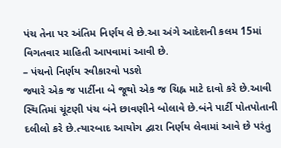પંચ તેના પર અંતિમ નિર્ણય લે છે.આ અંગે આદેશની કલમ 15માં વિગતવાર માહિતી આપવામાં આવી છે.
– પંચનો નિર્ણય સ્વીકારવો પડશે
જ્યારે એક જ પાર્ટીના બે જૂથો એક જ ચિહ્ન માટે દાવો કરે છે.આવી સ્થિતિમાં ચૂંટણી પંચ બંને છાવણીને બોલાવે છે.બંને પાર્ટી પોતપોતાની દલીલો કરે છે.ત્યારબાદ આયોગ દ્વારા નિર્ણય લેવામાં આવે છે પરંતુ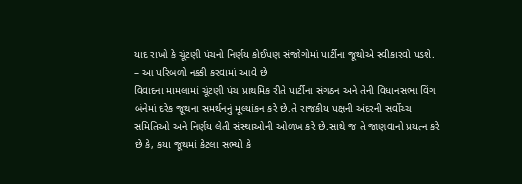યાદ રાખો કે ચૂંટણી પંચનો નિર્ણય કોઈપણ સંજોગોમાં પાર્ટીના જૂથોએ સ્વીકારવો પડશે.
– આ પરિબળો નક્કી કરવામાં આવે છે
વિવાદના મામલામાં ચૂંટણી પંચ પ્રાથમિક રીતે પાર્ટીના સંગઠન અને તેની વિધાનસભા વિંગ બંનેમાં દરેક જૂથના સમર્થનનું મૂલ્યાંકન કરે છે.તે રાજકીય પક્ષની અંદરની સર્વોચ્ચ સમિતિઓ અને નિર્ણય લેતી સંસ્થાઓની ઓળખ કરે છે.સાથે જ તે જાણવાનો પ્રયત્ન કરે છે કે, કયા જૂથમાં કેટલા સભ્યો કે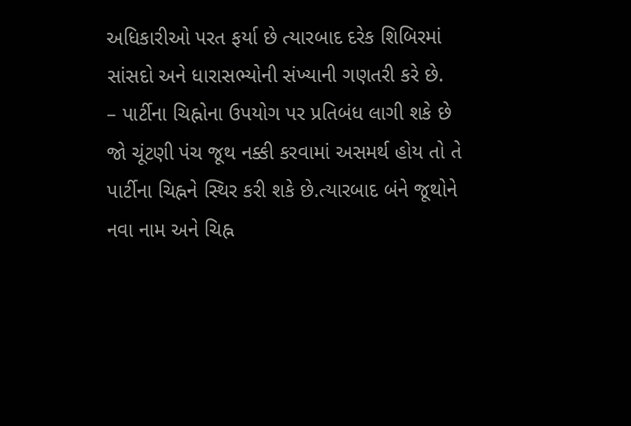અધિકારીઓ પરત ફર્યા છે ત્યારબાદ દરેક શિબિરમાં સાંસદો અને ધારાસભ્યોની સંખ્યાની ગણતરી કરે છે.
– પાર્ટીના ચિહ્નોના ઉપયોગ પર પ્રતિબંધ લાગી શકે છે
જો ચૂંટણી પંચ જૂથ નક્કી કરવામાં અસમર્થ હોય તો તે પાર્ટીના ચિહ્નને સ્થિર કરી શકે છે.ત્યારબાદ બંને જૂથોને નવા નામ અને ચિહ્ન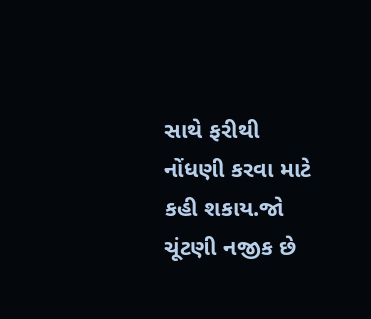સાથે ફરીથી નોંધણી કરવા માટે કહી શકાય.જો ચૂંટણી નજીક છે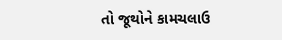તો જૂથોને કામચલાઉ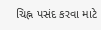ચિહ્ન પસંદ કરવા માટે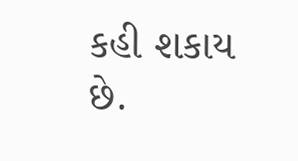કહી શકાય છે.